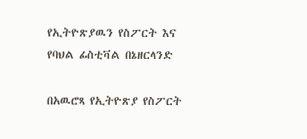የኢትዮጽያዉን የስፖርት እና የባህል ፊስቲቫል በኔዘርላንድ

በአዉሮጻ የኢትዮጽያ የስፖርት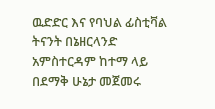ዉድድር እና የባህል ፊስቲቫል ትናንት በኔዘርላንድ አምስተርዳም ከተማ ላይ በደማቅ ሁኔታ መጀመሩ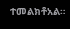ተመልክቶአል።